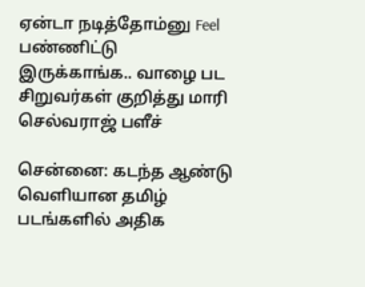ஏன்டா நடித்தோம்னு Feel பண்ணிட்டு இருக்காங்க.. வாழை பட சிறுவர்கள் குறித்து மாரி செல்வராஜ் பளீச்

சென்னை: கடந்த ஆண்டு வெளியான தமிழ் படங்களில் அதிக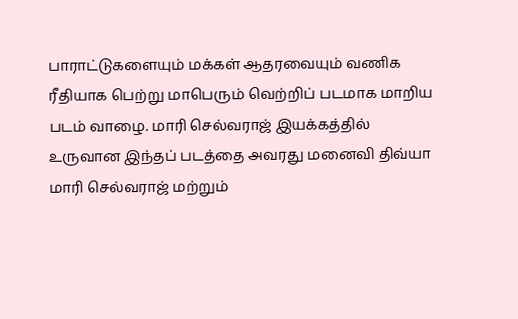பாராட்டுகளையும் மக்கள் ஆதரவையும் வணிக ரீதியாக பெற்று மாபெரும் வெற்றிப் படமாக மாறிய படம் வாழை. மாரி செல்வராஜ் இயக்கத்தில் உருவான இந்தப் படத்தை அவரது மனைவி திவ்யா மாரி செல்வராஜ் மற்றும்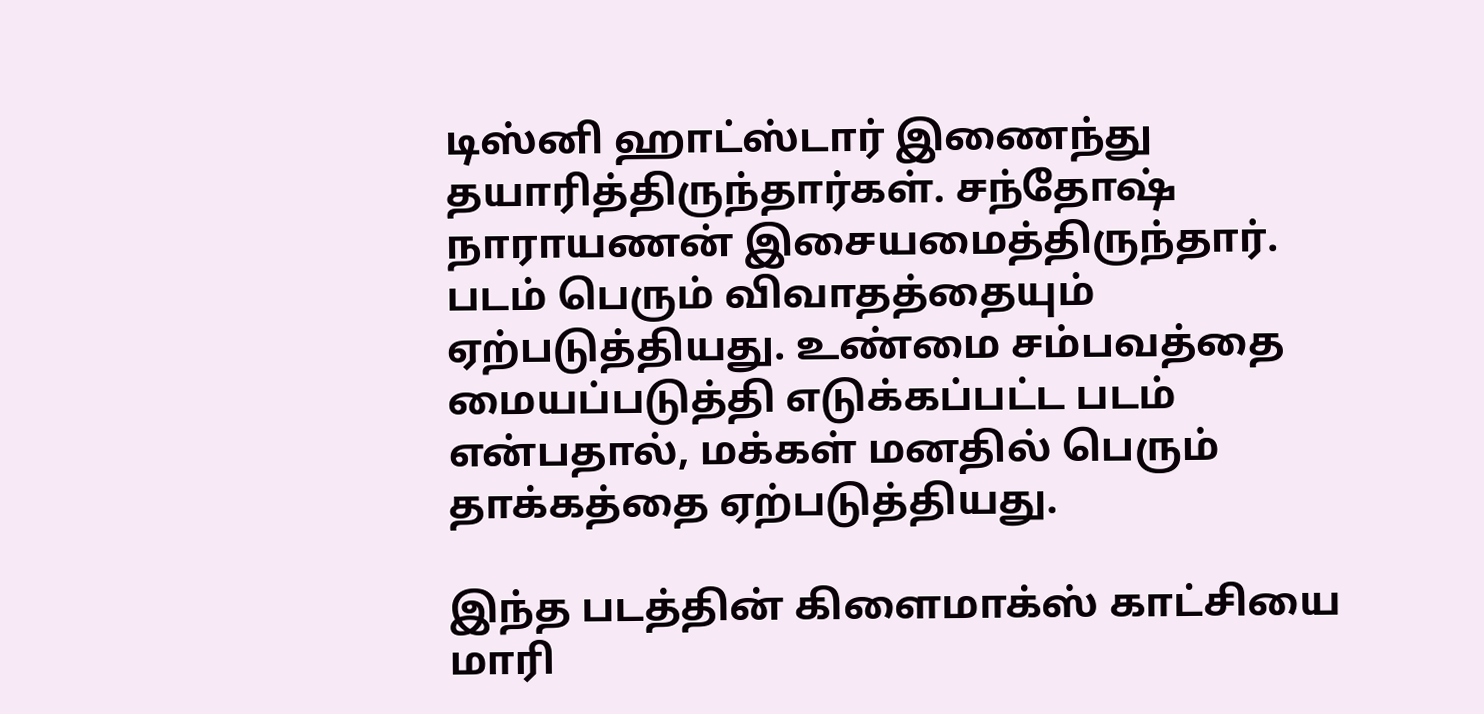டிஸ்னி ஹாட்ஸ்டார் இணைந்து தயாரித்திருந்தார்கள். சந்தோஷ் நாராயணன் இசையமைத்திருந்தார். படம் பெரும் விவாதத்தையும் ஏற்படுத்தியது. உண்மை சம்பவத்தை மையப்படுத்தி எடுக்கப்பட்ட படம் என்பதால், மக்கள் மனதில் பெரும் தாக்கத்தை ஏற்படுத்தியது.

இந்த படத்தின் கிளைமாக்ஸ் காட்சியை மாரி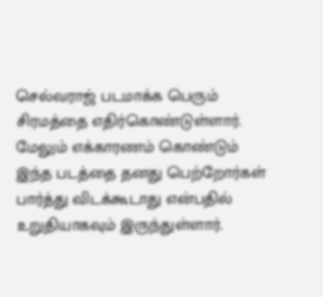செல்வராஜ் படமாக்க பெரும் சிரமத்தை எதிர்கொண்டுள்ளார். மேலும் எக்காரணம் கொண்டும் இந்த படத்தை தனது பெற்றோர்கள் பார்த்து விடக்கூடாது என்பதில் உறுதியாகவும் இருந்துள்ளார்.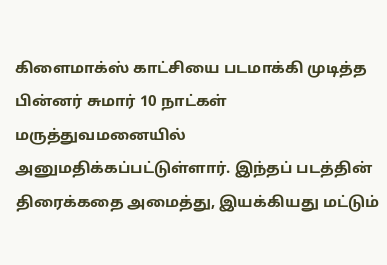கிளைமாக்ஸ் காட்சியை படமாக்கி முடித்த பின்னர் சுமார் 10 நாட்கள் மருத்துவமனையில் அனுமதிக்கப்பட்டுள்ளார். இந்தப் படத்தின் திரைக்கதை அமைத்து, இயக்கியது மட்டும்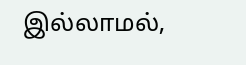இல்லாமல்,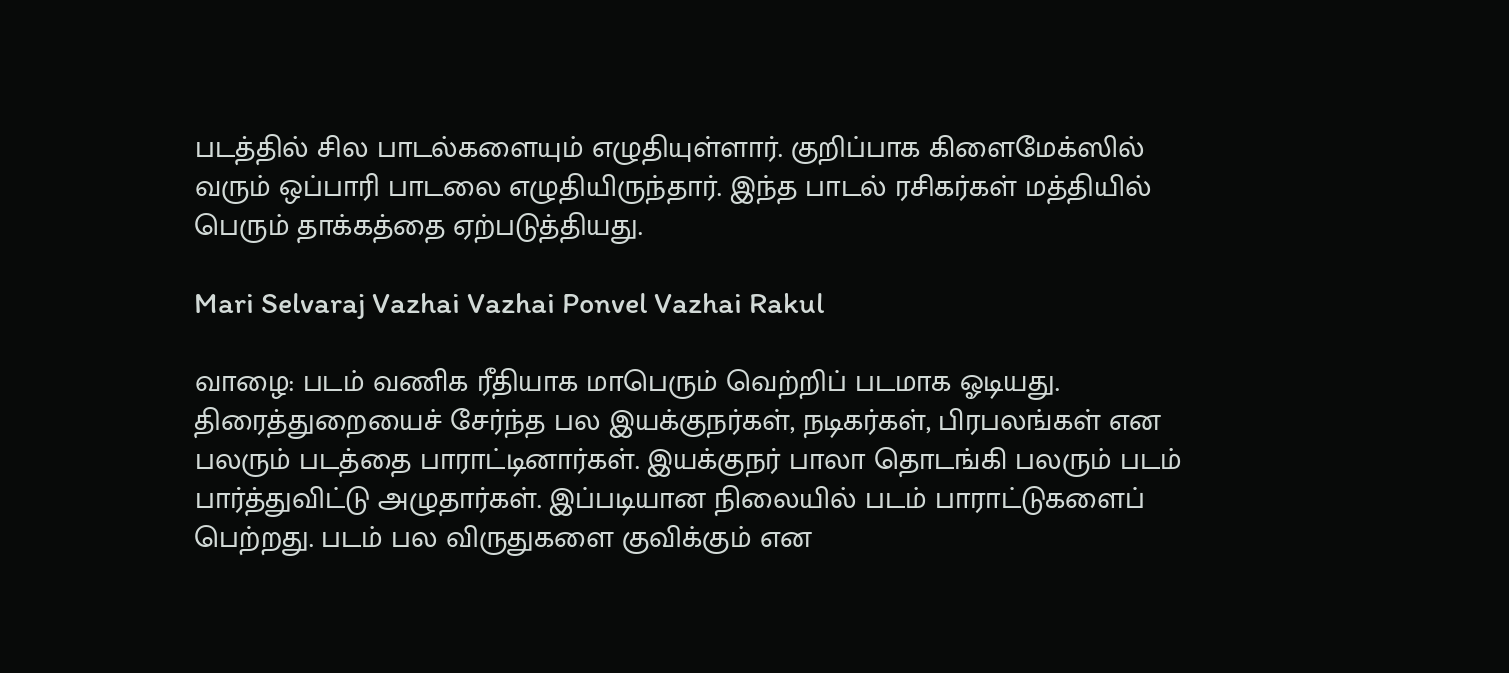படத்தில் சில பாடல்களையும் எழுதியுள்ளார். குறிப்பாக கிளைமேக்ஸில் வரும் ஒப்பாரி பாடலை எழுதியிருந்தார். இந்த பாடல் ரசிகர்கள் மத்தியில் பெரும் தாக்கத்தை ஏற்படுத்தியது.

Mari Selvaraj Vazhai Vazhai Ponvel Vazhai Rakul

வாழை: படம் வணிக ரீதியாக மாபெரும் வெற்றிப் படமாக ஓடியது. திரைத்துறையைச் சேர்ந்த பல இயக்குநர்கள், நடிகர்கள், பிரபலங்கள் என பலரும் படத்தை பாராட்டினார்கள். இயக்குநர் பாலா தொடங்கி பலரும் படம் பார்த்துவிட்டு அழுதார்கள். இப்படியான நிலையில் படம் பாராட்டுகளைப் பெற்றது. படம் பல விருதுகளை குவிக்கும் என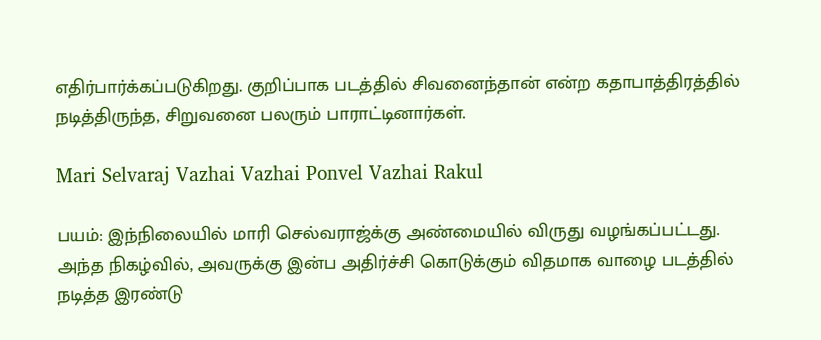எதிர்பார்க்கப்படுகிறது. குறிப்பாக படத்தில் சிவனைந்தான் என்ற கதாபாத்திரத்தில் நடித்திருந்த, சிறுவனை பலரும் பாராட்டினார்கள்.

Mari Selvaraj Vazhai Vazhai Ponvel Vazhai Rakul

பயம்: இந்நிலையில் மாரி செல்வராஜ்க்கு அண்மையில் விருது வழங்கப்பட்டது. அந்த நிகழ்வில், அவருக்கு இன்ப அதிர்ச்சி கொடுக்கும் விதமாக வாழை படத்தில் நடித்த இரண்டு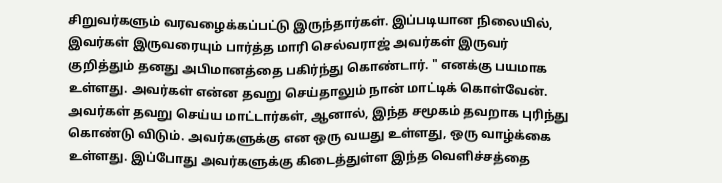சிறுவர்களும் வரவழைக்கப்பட்டு இருந்தார்கள். இப்படியான நிலையில், இவர்கள் இருவரையும் பார்த்த மாரி செல்வராஜ் அவர்கள் இருவர் குறித்தும் தனது அபிமானத்தை பகிர்ந்து கொண்டார். " எனக்கு பயமாக உள்ளது. அவர்கள் என்ன தவறு செய்தாலும் நான் மாட்டிக் கொள்வேன். அவர்கள் தவறு செய்ய மாட்டார்கள், ஆனால், இந்த சமூகம் தவறாக புரிந்து கொண்டு விடும். அவர்களுக்கு என ஒரு வயது உள்ளது, ஒரு வாழ்க்கை உள்ளது. இப்போது அவர்களுக்கு கிடைத்துள்ள இந்த வெளிச்சத்தை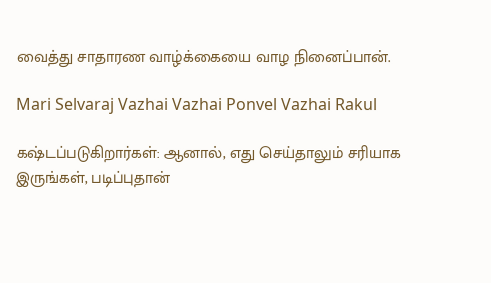வைத்து சாதாரண வாழ்க்கையை வாழ நினைப்பான்.

Mari Selvaraj Vazhai Vazhai Ponvel Vazhai Rakul

கஷ்டப்படுகிறார்கள்: ஆனால், எது செய்தாலும் சரியாக இருங்கள், படிப்புதான்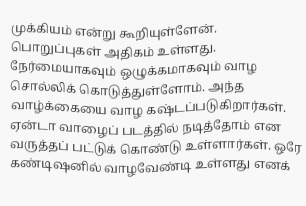முக்கியம் என்று கூறியுள்ளேன். பொறுப்புகள் அதிகம் உள்ளது. நேர்மையாகவும் ஒழுக்கமாகவும் வாழ சொல்லிக் கொடுத்துள்ளோம். அந்த வாழ்க்கையை வாழ கஷ்டப்படுகிறார்கள். ஏன்டா வாழைப் படத்தில் நடித்தோம் என வருத்தப் பட்டுக் கொண்டு உள்ளார்கள். ஒரே கண்டிஷனில் வாழவேண்டி உள்ளது எனக்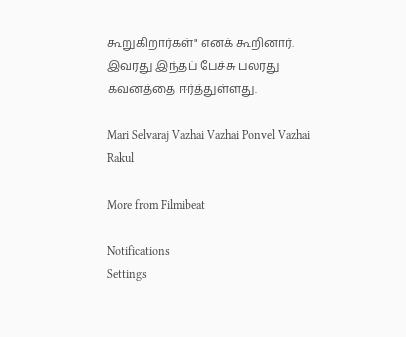கூறுகிறார்கள்" எனக் கூறினார். இவரது இந்தப் பேச்சு பலரது கவனத்தை ஈர்த்துள்ளது.

Mari Selvaraj Vazhai Vazhai Ponvel Vazhai Rakul

More from Filmibeat

Notifications
Settings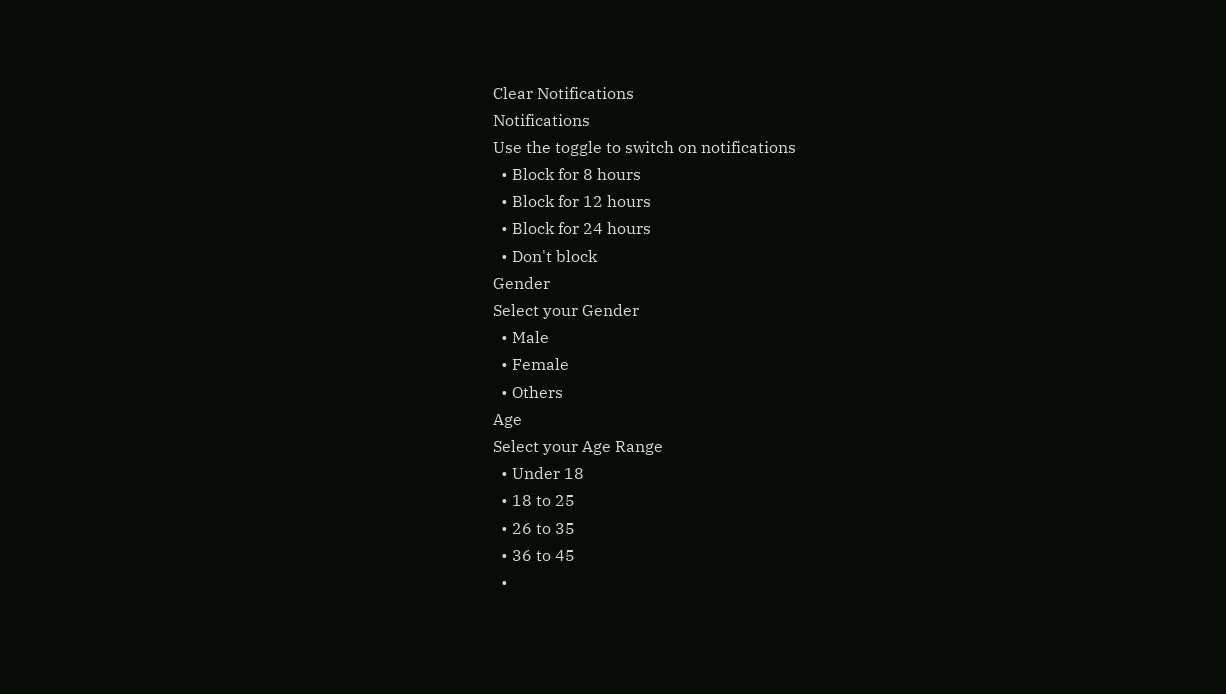Clear Notifications
Notifications
Use the toggle to switch on notifications
  • Block for 8 hours
  • Block for 12 hours
  • Block for 24 hours
  • Don't block
Gender
Select your Gender
  • Male
  • Female
  • Others
Age
Select your Age Range
  • Under 18
  • 18 to 25
  • 26 to 35
  • 36 to 45
  •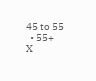45 to 55
  • 55+
X